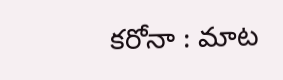క‌రోనా : మాట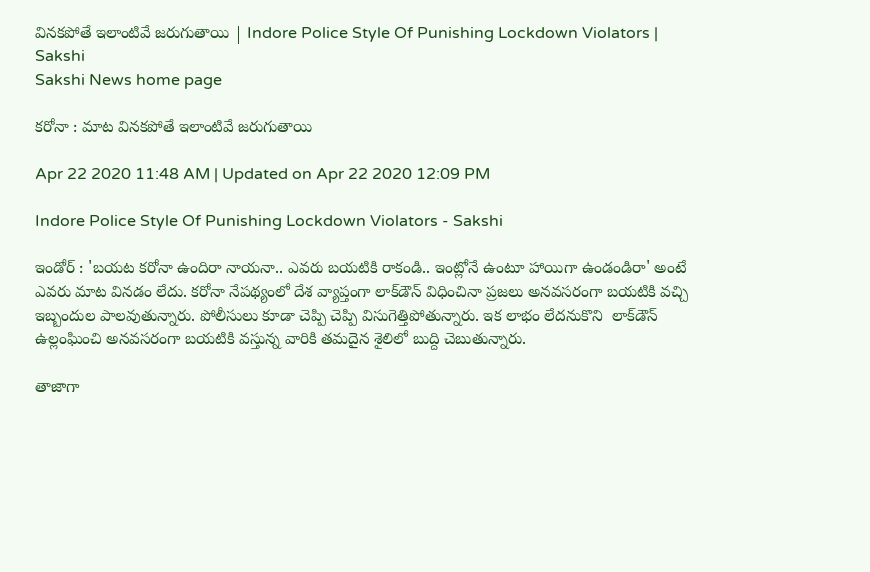విన‌క‌పోతే ఇలాంటివే జ‌రుగుతాయి | Indore Police Style Of Punishing Lockdown Violators | Sakshi
Sakshi News home page

క‌రోనా : మాట విన‌క‌పోతే ఇలాంటివే జ‌రుగుతాయి

Apr 22 2020 11:48 AM | Updated on Apr 22 2020 12:09 PM

Indore Police Style Of Punishing Lockdown Violators - Sakshi

ఇండోర్ : 'బ‌య‌ట‌ క‌రోనా ఉందిరా నాయ‌నా.. ఎవ‌రు బ‌య‌టికి రాకండి.. ఇంట్లోనే ఉంటూ హాయిగా ఉండండిరా' అంటే ఎవ‌రు మాట విన‌డం లేదు. క‌రోనా నేప‌థ్యంలో దేశ వ్యాప్తంగా లాక్‌డౌన్ విధించినా ప్ర‌జ‌లు అన‌వ‌స‌రంగా బ‌య‌టికి వ‌చ్చి ఇబ్బందుల పాల‌వుతున్నారు. పోలీసులు కూడా చెప్పి చెప్పి విసుగెత్తిపోతున్నారు. ఇక లాభం లేద‌నుకొని  లాక్‌డౌన్ ఉల్లంఘించి అన‌వ‌స‌రంగా బ‌య‌టికి వ‌స్తున్న వారికి త‌మ‌దైన శైలిలో బుద్ది చెబుతున్నారు.

తాజాగా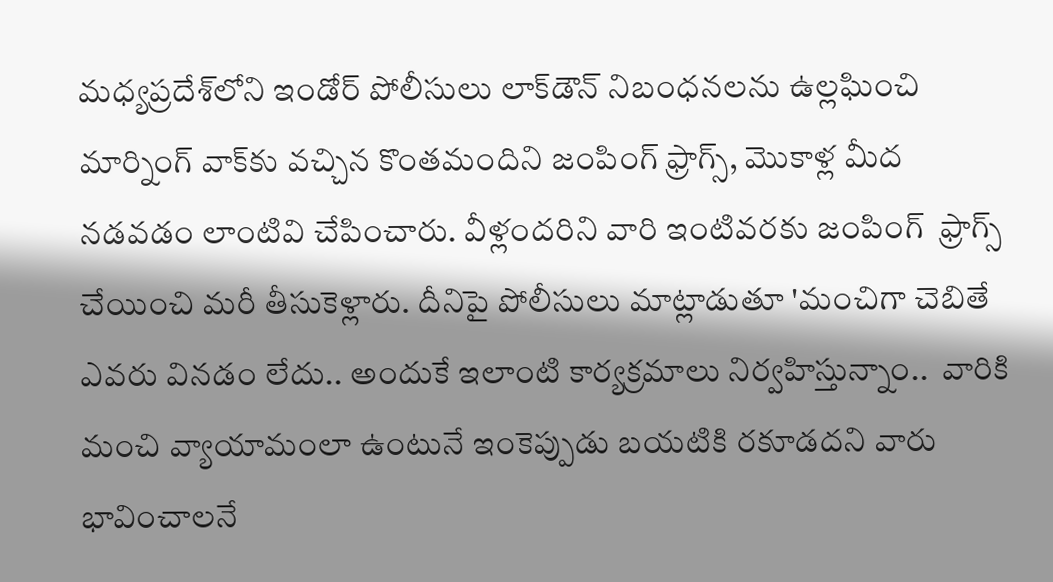మ‌ధ్యప్ర‌దేశ్‌లోని ఇండోర్ పోలీసులు లాక్‌డౌన్ నిబంధ‌న‌ల‌ను ఉల్ల‌ఘించి మార్నింగ్ వాక్‌కు వ‌చ్చిన కొంత‌మందిని జంపింగ్ ఫ్రాగ్స్, మొకాళ్ల మీద న‌డ‌వ‌డం లాంటివి చేపించారు. వీళ్లంద‌రిని వారి ఇంటివ‌ర‌కు జంపింగ్  ఫ్రాగ్స్ చేయించి మ‌రీ తీసుకెళ్లారు. దీనిపై పోలీసులు మాట్లాడుతూ 'మంచిగా చెబితే ఎవ‌రు విన‌డం లేదు.. అందుకే ఇలాంటి కార్య‌క్ర‌మాలు నిర్వ‌హిస్తున్నాం..  వారికి మంచి వ్యాయామంలా ఉంటునే ఇంకెప్పుడు బ‌య‌టికి రకూడ‌ద‌ని వారు భావించాల‌నే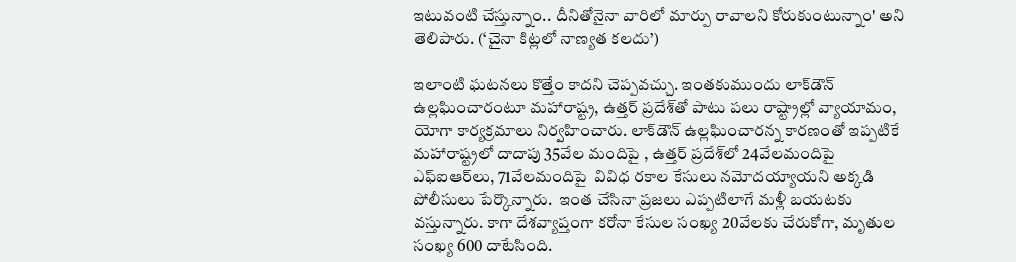ఇటువంటి చేస్తున్నాం.. దీనితోనైనా వారిలో మార్పు రావాల‌ని కోరుకుంటున్నాం' అని తెలిపారు. (‘చైనా కిట్లలో నాణ్యత కలదు’)

ఇలాంటి ఘ‌ట‌నలు కొత్తేం కాద‌ని చెప్ప‌వ‌చ్చు. ఇంత‌కుముందు లాక్‌డౌన్ ఉల్ల‌ఘించారంటూ మ‌హారాష్ట్ర‌, ఉత్త‌ర్ ప్ర‌దేశ్‌తో పాటు ప‌లు రాష్ట్రాల్లో వ్యాయామం, యోగా కార్య‌క్ర‌మాలు నిర్వ‌హించారు. లాక్‌డౌన్ ఉల్లఘించార‌న్న కార‌ణంతో ఇప్ప‌టికే మ‌హారాష్ట్ర‌లో దాదాపు 35వేల మందిపై , ఉత్త‌ర్ ప్ర‌దేశ్‌లో 24వేలమందిపై ఎఫ్ఐఆర్‌లు, 71వేల‌మందిపై  వివిధ రకాల కేసులు న‌మోద‌య్యాయ‌ని అక్క‌డి పోలీసులు పేర్కొన్నారు.  ఇంత చేసినా ప్ర‌జ‌లు ఎప్ప‌టిలాగే మ‌ళ్లీ బ‌య‌ట‌కు వ‌స్తున్నారు. కాగా దేశ‌వ్యాప్తంగా క‌రోనా కేసుల సంఖ్య 20వేల‌కు చేరుకోగా, మృతుల సంఖ్య 600 దాటేసింది.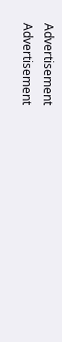Advertisement
Advertisement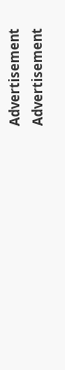Advertisement
Advertisement